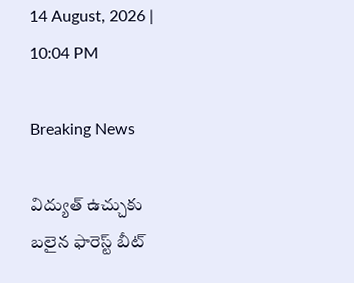14 August, 2026 | 10:04 PM

Breaking News

విద్యుత్ ఉచ్చుకు బలైన ఫారెస్ట్ బీట్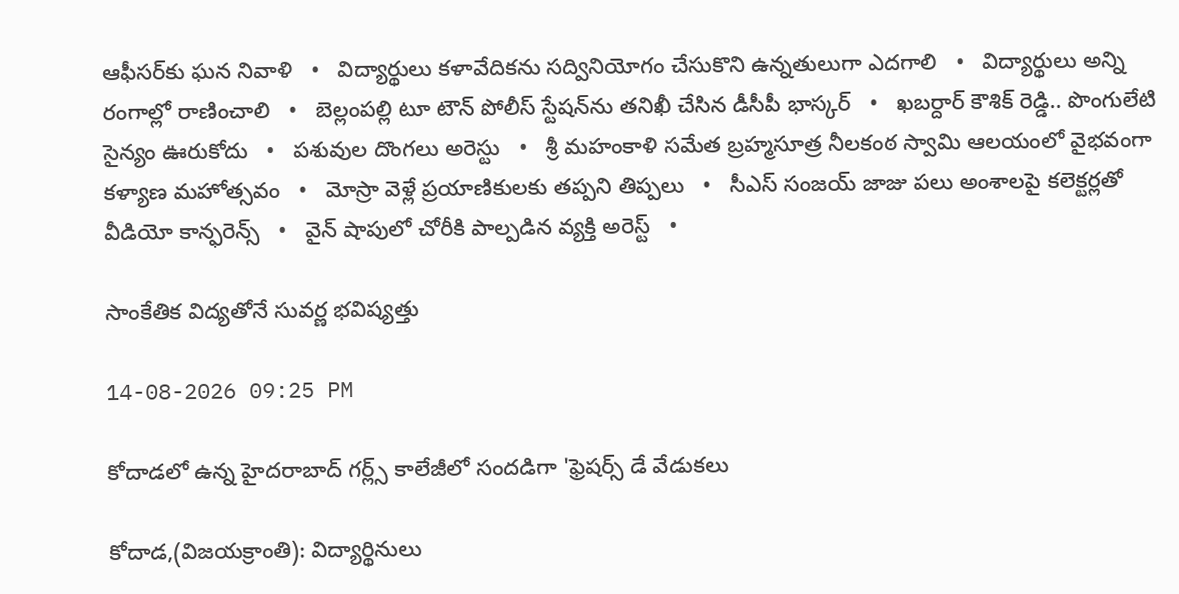ఆఫీసర్‌కు ఘన నివాళి   •   విద్యార్థులు కళావేదికను సద్వినియోగం చేసుకొని ఉన్నతులుగా ఎదగాలి   •   విద్యార్థులు అన్ని రంగాల్లో రాణించాలి   •   బెల్లంపల్లి టూ టౌన్ పోలీస్ స్టేషన్‌ను తనిఖీ చేసిన డీసీపీ భాస్కర్   •   ఖబర్దార్ కౌశిక్ రెడ్డి.. పొంగులేటి సైన్యం ఊరుకోదు   •   పశువుల దొంగలు అరెస్టు   •   శ్రీ మహంకాళి సమేత బ్రహ్మసూత్ర నీలకంఠ స్వామి ఆలయంలో వైభవంగా కళ్యాణ మహోత్సవం   •   మోస్రా వెళ్లే ప్రయాణికులకు తప్పని తిప్పలు   •   సీఎస్ సంజయ్ జాజు పలు అంశాలపై కలెక్టర్లతో వీడియో కాన్ఫరెన్స్   •   వైన్ షాపులో చోరీకి పాల్పడిన వ్యక్తి అరెస్ట్   •

సాంకేతిక విద్యతోనే సువర్ణ భవిష్యత్తు

14-08-2026 09:25 PM

కోదాడలో ఉన్న హైదరాబాద్ గర్ల్స్ కాలేజీలో సందడిగా 'ఫ్రెషర్స్ డే వేడుకలు

కోదాడ,(విజయక్రాంతి): విద్యార్థినులు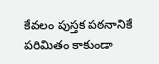కేవలం పుస్తక పఠనానికే పరిమితం కాకుండా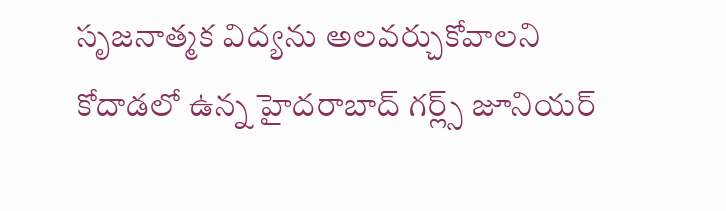సృజనాత్మక విద్యను అలవర్చుకోవాలని కోదాడలో ఉన్న హైదరాబాద్ గర్ల్స్ జూనియర్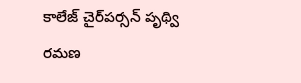కాలేజ్ చైర్‌పర్సన్ పృథ్వి రమణ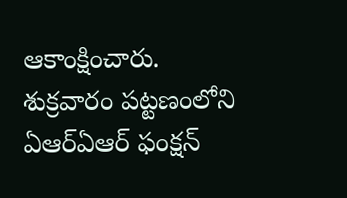ఆకాంక్షించారు. శుక్రవారం పట్టణంలోని ఏఆర్ఏఆర్ ఫంక్షన్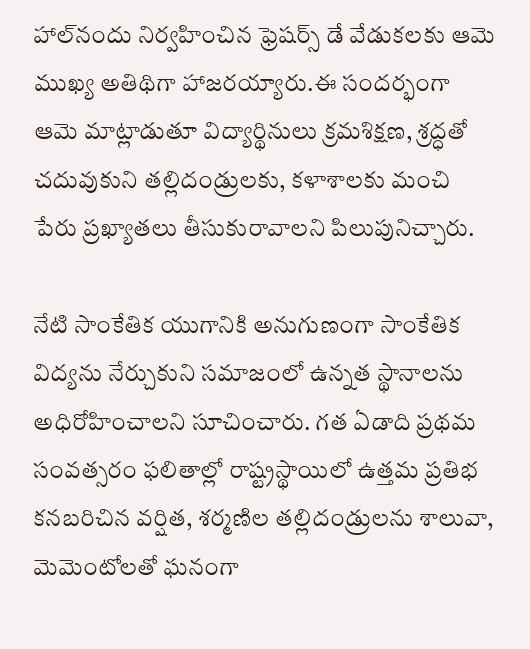హాల్‌నందు నిర్వహించిన ఫ్రెషర్స్ డే వేడుకలకు ఆమె ముఖ్య అతిథిగా హాజరయ్యారు.ఈ సందర్భంగా ఆమె మాట్లాడుతూ విద్యార్థినులు క్రమశిక్షణ, శ్రద్ధతో చదువుకుని తల్లిదండ్రులకు, కళాశాలకు మంచి పేరు ప్రఖ్యాతలు తీసుకురావాలని పిలుపునిచ్చారు.

నేటి సాంకేతిక యుగానికి అనుగుణంగా సాంకేతిక విద్యను నేర్చుకుని సమాజంలో ఉన్నత స్థానాలను అధిరోహించాలని సూచించారు. గత ఏడాది ప్రథమ సంవత్సరం ఫలితాల్లో రాష్ట్రస్థాయిలో ఉత్తమ ప్రతిభ కనబరిచిన వర్షిత, శర్మణిల తల్లిదండ్రులను శాలువా, మెమెంటోలతో ఘనంగా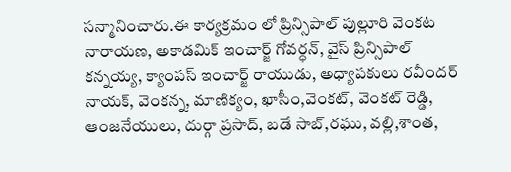సన్మానించారు.ఈ కార్యక్రమం లో ప్రిన్సిపాల్ పుల్లూరి వెంకట నారాయణ, అకాడమిక్ ఇంచార్జ్ గోవర్ధన్, వైస్ ప్రిన్సిపాల్ కన్నయ్య, క్యాంపస్ ఇంచార్జ్ రాయుడు, అధ్యాపకులు రవీందర్ నాయక్, వెంకన్న, మాణిక్యం, ఖాసీం,వెంకట్, వెంకట్ రెడ్డి, ఆంజనేయులు, దుర్గా ప్రసాద్, బడే సాబ్,రఘు, వల్లి,శాంత,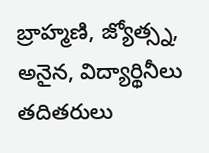బ్రాహ్మణి, జ్యోత్స్న, అనైన, విద్యార్థినీలు తదితరులు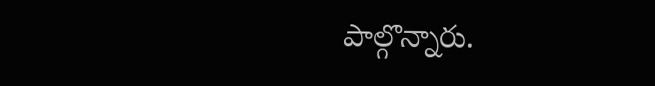పాల్గొన్నారు.